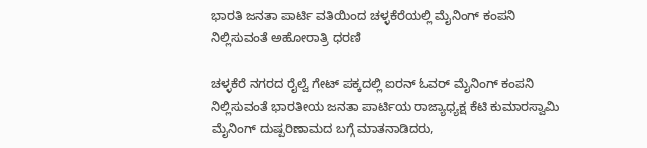ಭಾರತಿ ಜನತಾ ಪಾರ್ಟಿ ವತಿಯಿಂದ ಚಳ್ಳಕೆರೆಯಲ್ಲಿ ಮೈನಿಂಗ್ ಕಂಪನಿ ನಿಲ್ಲಿಸುವಂತೆ ಅಹೋರಾತ್ರಿ ಧರಣಿ

ಚಳ್ಳಕೆರೆ ನಗರದ ರೈಲ್ವೆ ಗೇಟ್ ಪಕ್ಕದಲ್ಲಿ ಐರನ್ ಓವರ್ ಮೈನಿಂಗ್ ಕಂಪನಿ ನಿಲ್ಲಿಸುವಂತೆ ಭಾರತೀಯ ಜನತಾ ಪಾರ್ಟಿಯ ರಾಜ್ಯಾಧ್ಯಕ್ಷ ಕೆಟಿ ಕುಮಾರಸ್ವಾಮಿ ಮೈನಿಂಗ್ ದುಷ್ಪರಿಣಾಮದ ಬಗ್ಗೆ ಮಾತನಾಡಿದರು,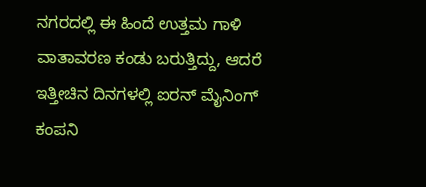ನಗರದಲ್ಲಿ ಈ ಹಿಂದೆ ಉತ್ತಮ ಗಾಳಿ ವಾತಾವರಣ ಕಂಡು ಬರುತ್ತಿದ್ದು, ಆದರೆ ಇತ್ತೀಚಿನ ದಿನಗಳಲ್ಲಿ ಐರನ್ ಮೈನಿಂಗ್ ಕಂಪನಿ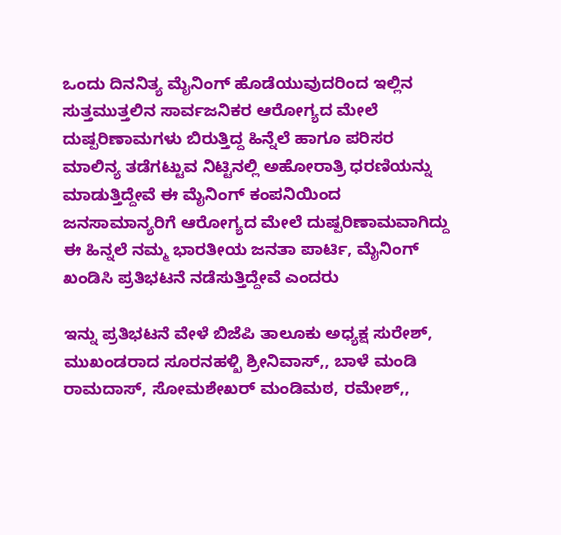ಒಂದು ದಿನನಿತ್ಯ ಮೈನಿಂಗ್ ಹೊಡೆಯುವುದರಿಂದ ಇಲ್ಲಿನ ಸುತ್ತಮುತ್ತಲಿನ ಸಾರ್ವಜನಿಕರ ಆರೋಗ್ಯದ ಮೇಲೆ ದುಷ್ಪರಿಣಾಮಗಳು ಬಿರುತ್ತಿದ್ದ ಹಿನ್ನೆಲೆ ಹಾಗೂ ಪರಿಸರ ಮಾಲಿನ್ಯ ತಡೆಗಟ್ಟುವ ನಿಟ್ಟಿನಲ್ಲಿ ಅಹೋರಾತ್ರಿ ಧರಣಿಯನ್ನು ಮಾಡುತ್ತಿದ್ದೇವೆ ಈ ಮೈನಿಂಗ್ ಕಂಪನಿಯಿಂದ ಜನಸಾಮಾನ್ಯರಿಗೆ ಆರೋಗ್ಯದ ಮೇಲೆ ದುಷ್ಪರಿಣಾಮವಾಗಿದ್ದು ಈ ಹಿನ್ನಲೆ ನಮ್ಮ ಭಾರತೀಯ ಜನತಾ ಪಾರ್ಟಿ, ಮೈನಿಂಗ್ ಖಂಡಿಸಿ ಪ್ರತಿಭಟನೆ ನಡೆಸುತ್ತಿದ್ದೇವೆ ಎಂದರು

ಇನ್ನು ಪ್ರತಿಭಟನೆ ವೇಳೆ ಬಿಜೆಪಿ ತಾಲೂಕು ಅಧ್ಯಕ್ಷ ಸುರೇಶ್, ಮುಖಂಡರಾದ ಸೂರನಹಳ್ಖಿ ಶ್ರೀನಿವಾಸ್,, ಬಾಳೆ ಮಂಡಿ ರಾಮದಾಸ್, ಸೋಮಶೇಖರ್ ಮಂಡಿಮಠ, ರಮೇಶ್,,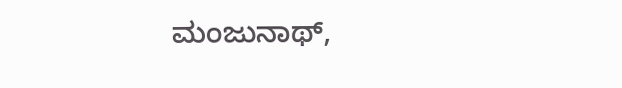ಮಂಜುನಾಥ್,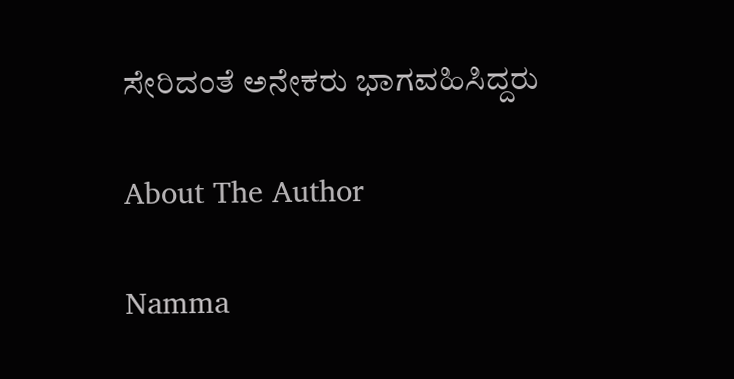ಸೇರಿದಂತೆ ಅನೇಕರು ಭಾಗವಹಿಸಿದ್ದರು

About The Author

Namma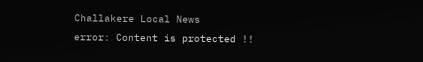Challakere Local News
error: Content is protected !!